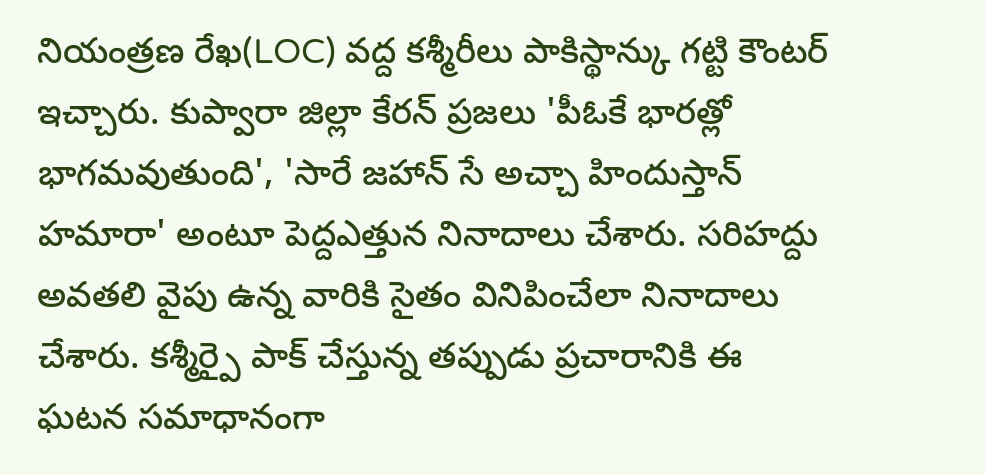నియంత్రణ రేఖ(LOC) వద్ద కశ్మీరీలు పాకిస్థాన్కు గట్టి కౌంటర్ ఇచ్చారు. కుప్వారా జిల్లా కేరన్ ప్రజలు 'పీఓకే భారత్లో భాగమవుతుంది', 'సారే జహాన్ సే అచ్చా హిందుస్తాన్ హమారా' అంటూ పెద్దఎత్తున నినాదాలు చేశారు. సరిహద్దు అవతలి వైపు ఉన్న వారికి సైతం వినిపించేలా నినాదాలు చేశారు. కశ్మీర్పై పాక్ చేస్తున్న తప్పుడు ప్రచారానికి ఈ ఘటన సమాధానంగా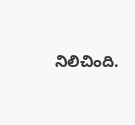నిలిచింది.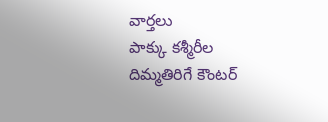వార్తలు
పాక్కు కశ్మీరీల దిమ్మతిరిగే కౌంటర్